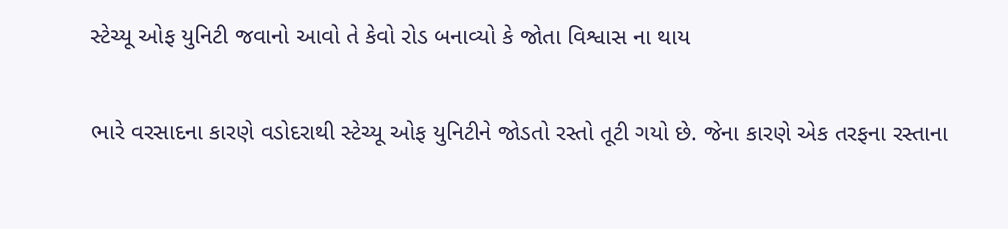સ્ટેચ્યૂ ઓફ યુનિટી જવાનો આવો તે કેવો રોડ બનાવ્યો કે જોતા વિશ્વાસ ના થાય

ભારે વરસાદના કારણે વડોદરાથી સ્ટેચ્યૂ ઓફ યુનિટીને જોડતો રસ્તો તૂટી ગયો છે. જેના કારણે એક તરફના રસ્તાના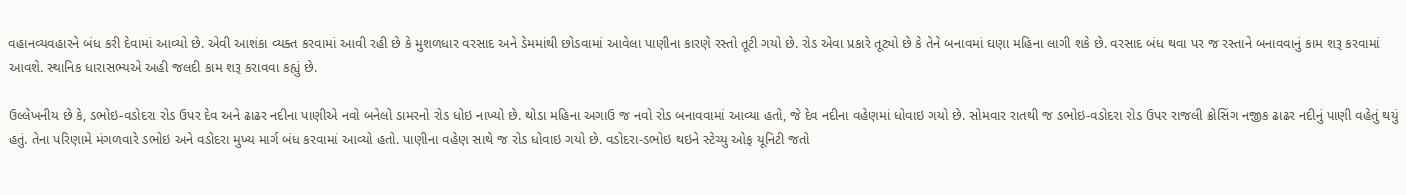વહાનવ્યવહારને બંધ કરી દેવામાં આવ્યો છે. એવી આશંકા વ્યક્ત કરવામાં આવી રહી છે કે મુશળધાર વરસાદ અને ડેમમાંથી છોડવામાં આવેલા પાણીના કારણે રસ્તો તૂટી ગયો છે. રોડ એવા પ્રકારે તૂટ્યો છે કે તેને બનાવમાં ઘણા મહિના લાગી શકે છે. વરસાદ બંધ થવા પર જ રસ્તાને બનાવવાનું કામ શરૂ કરવામાં આવશે. સ્થાનિક ધારાસભ્યએ અહી જલદી કામ શરૂ કરાવવા કહ્યું છે.

ઉલ્લેખનીય છે કે, ડભોઇ-વડોદરા રોડ ઉપર દેવ અને ઢાઢર નદીના પાણીએ નવો બનેલો ડામરનો રોડ ધોઇ નાખ્યો છે. થોડા મહિના અગાઉ જ નવો રોડ બનાવવામાં આવ્યા હતો, જે દેવ નદીના વહેણમાં ધોવાઇ ગયો છે. સોમવાર રાતથી જ ડભોઇ-વડોદરા રોડ ઉપર રાજલી ક્રોસિંગ નજીક ઢાઢર નદીનું પાણી વહેતું થયું હતું. તેના પરિણામે મંગળવારે ડભોઇ અને વડોદરા મુખ્ય માર્ગ બંધ કરવામાં આવ્યો હતો. પાણીના વહેણ સાથે જ રોડ ધોવાઇ ગયો છે. વડોદરા-ડભોઇ થઇને સ્ટેચ્યુ ઓફ યૂનિટી જતો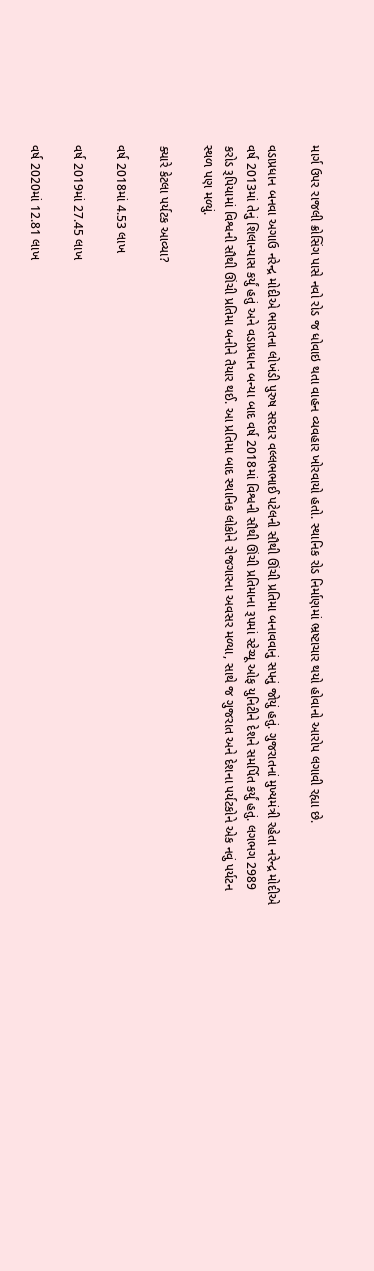માર્ગ ઉપર રાજલી ક્રોસિંગ પાસે નવો રોડ જ ધોવાઇ થતા વાહન વ્યવહાર ખોરવાયો હતો. સ્થાનિક રોડ નિર્માણમાં ભ્રષ્ટાચાર થયો હોવાનો આરોપ લગાવી રહ્યા છે.

વડાપ્રધાન બનવા અગાઉ નરેન્દ્ર મોદીએ ભારતના લોખંડી પુરુષ સરદાર વલ્લભભાઈ પટેલની સૌથી ઊંચી પ્રતિમા બનાવવાનું સપનું જોયું હતું. ગુજરાતનાં મુખ્યમંત્રી રહેતા નરેન્દ્ર મોદીએ વર્ષ 2013માં તેનું શિલાન્યાસ કર્યું હતું અને વડાપ્રધાન બન્યા બાદ વર્ષ 2018માં વિશ્વની સૌથી ઊંચી પ્રતિમાના રૂપમાં સ્ટેચ્યૂ ઓફ યુનિટીને દેશને સમર્પિત કર્યું હતું. લગભગ 2989 કરોડ રૂપિયામાં વિશ્વની સૌથી ઊંચી પ્રતિમા બનીને તૈયાર થઈ. આ પ્રતિમા બાદ સ્થાનિક લોકોને રોજગારના અવસર મળ્યા, સાથે જ ગુજરાત અને દેશના પર્યટકોને એક નવું પર્યટન સ્થળ પણ મળ્યું.

ક્યારે કેટલા પર્યટક આવ્યા?

વર્ષ 2018માં 4.53 લાખ

વર્ષ 2019માં 27.45 લાખ

વર્ષ 2020માં 12.81 લાખ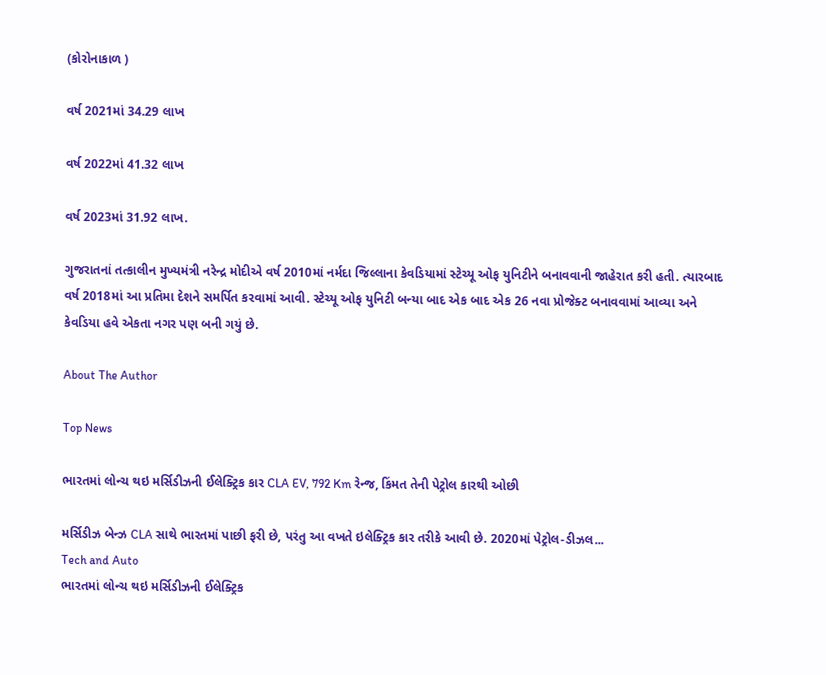(કોરોનાકાળ )

વર્ષ 2021માં 34.29 લાખ

વર્ષ 2022માં 41.32 લાખ

વર્ષ 2023માં 31.92 લાખ.

ગુજરાતનાં તત્કાલીન મુખ્યમંત્રી નરેન્દ્ર મોદીએ વર્ષ 2010માં નર્મદા જિલ્લાના કેવડિયામાં સ્ટેચ્યૂ ઓફ યુનિટીને બનાવવાની જાહેરાત કરી હતી. ત્યારબાદ વર્ષ 2018માં આ પ્રતિમા દેશને સમર્પિત કરવામાં આવી. સ્ટેચ્યૂ ઓફ યુનિટી બન્યા બાદ એક બાદ એક 26 નવા પ્રોજેક્ટ બનાવવામાં આવ્યા અને કેવડિયા હવે એકતા નગર પણ બની ગયું છે.

About The Author

Top News

ભારતમાં લોન્ચ થઇ મર્સિડીઝની ઈલેક્ટ્રિક કાર CLA EV, 792 Km રેન્જ, કિંમત તેની પેટ્રોલ કારથી ઓછી

મર્સિડીઝ બેન્ઝ CLA સાથે ભારતમાં પાછી ફરી છે, પરંતુ આ વખતે ઇલેક્ટ્રિક કાર તરીકે આવી છે. 2020માં પેટ્રોલ-ડીઝલ...
Tech and Auto
ભારતમાં લોન્ચ થઇ મર્સિડીઝની ઈલેક્ટ્રિક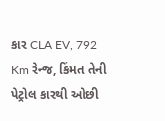કાર CLA EV, 792 Km રેન્જ, કિંમત તેની પેટ્રોલ કારથી ઓછી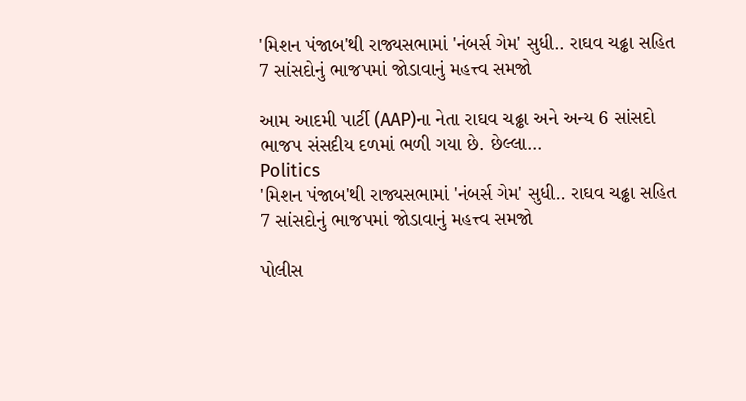'મિશન પંજાબ'થી રાજ્યસભામાં 'નંબર્સ ગેમ' સુધી.. રાઘવ ચઢ્ઢા સહિત 7 સાંસદોનું ભાજપમાં જોડાવાનું મહત્ત્વ સમજો

આમ આદમી પાર્ટી (AAP)ના નેતા રાઘવ ચઢ્ઢા અને અન્ય 6 સાંસદો ભાજપ સંસદીય દળમાં ભળી ગયા છે. છેલ્લા...
Politics
'મિશન પંજાબ'થી રાજ્યસભામાં 'નંબર્સ ગેમ' સુધી.. રાઘવ ચઢ્ઢા સહિત 7 સાંસદોનું ભાજપમાં જોડાવાનું મહત્ત્વ સમજો

પોલીસ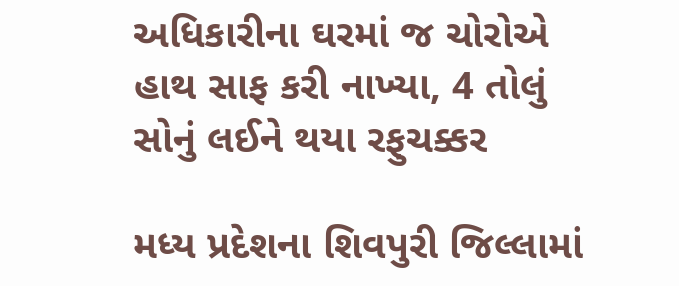અધિકારીના ઘરમાં જ ચોરોએ હાથ સાફ કરી નાખ્યા, 4 તોલું સોનું લઈને થયા રફુચક્કર

મધ્ય પ્રદેશના શિવપુરી જિલ્લામાં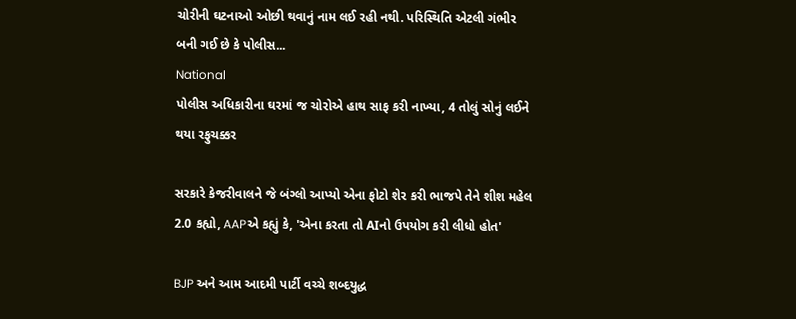ચોરીની ઘટનાઓ ઓછી થવાનું નામ લઈ રહી નથી. પરિસ્થિતિ એટલી ગંભીર બની ગઈ છે કે પોલીસ...
National
પોલીસ અધિકારીના ઘરમાં જ ચોરોએ હાથ સાફ કરી નાખ્યા, 4 તોલું સોનું લઈને થયા રફુચક્કર

સરકારે કેજરીવાલને જે બંગ્લો આપ્યો એના ફોટો શેર કરી ભાજપે તેને શીશ મહેલ 2.0 કહ્યો, AAPએ કહ્યું કે, 'એના કરતા તો AIનો ઉપયોગ કરી લીધો હોત'

BJP અને આમ આદમી પાર્ટી વચ્ચે શબ્દયુદ્ધ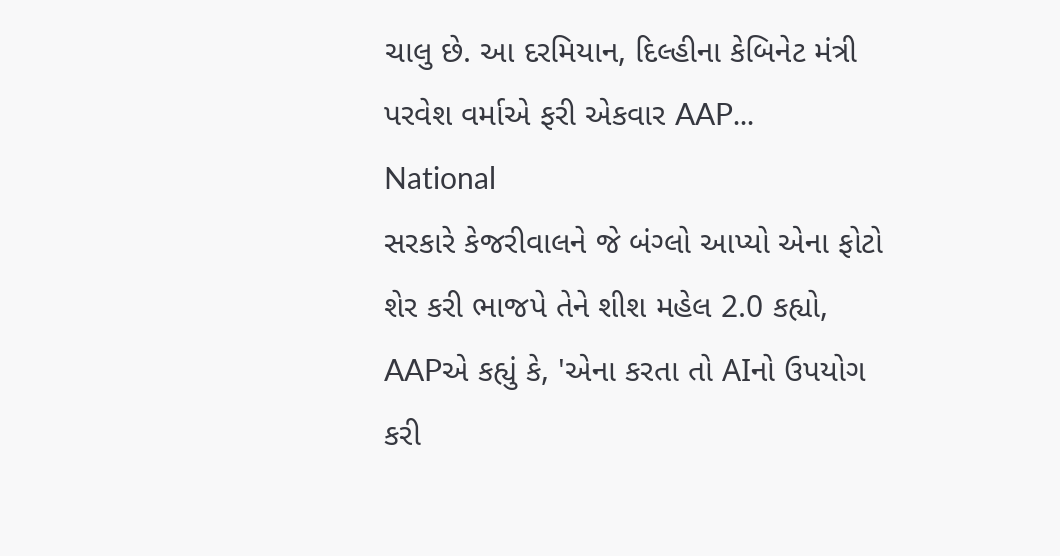ચાલુ છે. આ દરમિયાન, દિલ્હીના કેબિનેટ મંત્રી પરવેશ વર્માએ ફરી એકવાર AAP...
National
સરકારે કેજરીવાલને જે બંગ્લો આપ્યો એના ફોટો શેર કરી ભાજપે તેને શીશ મહેલ 2.0 કહ્યો, AAPએ કહ્યું કે, 'એના કરતા તો AIનો ઉપયોગ કરી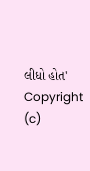લીધો હોત'
Copyright (c)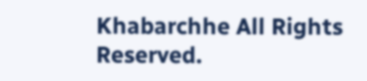Khabarchhe All Rights Reserved.